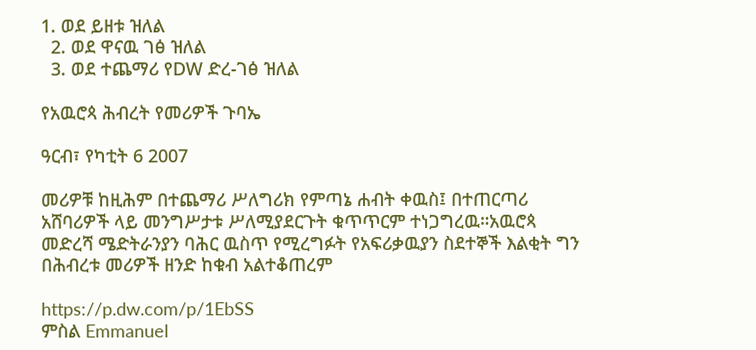1. ወደ ይዘቱ ዝለል
  2. ወደ ዋናዉ ገፅ ዝለል
  3. ወደ ተጨማሪ የDW ድረ-ገፅ ዝለል

የአዉሮጳ ሕብረት የመሪዎች ጉባኤ

ዓርብ፣ የካቲት 6 2007

መሪዎቹ ከዚሕም በተጨማሪ ሥለግሪክ የምጣኔ ሐብት ቀዉስ፤ በተጠርጣሪ አሸባሪዎች ላይ መንግሥታቱ ሥለሚያደርጉት ቁጥጥርም ተነጋግረዉ።አዉሮጳ መድረሻ ሜድትራንያን ባሕር ዉስጥ የሚረግፉት የአፍሪቃዉያን ስደተኞች እልቂት ግን በሕብረቱ መሪዎች ዘንድ ከቁብ አልተቆጠረም

https://p.dw.com/p/1EbSS
ምስል Emmanuel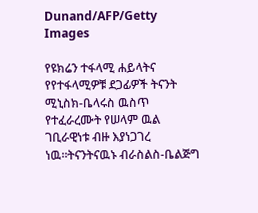Dunand/AFP/Getty Images

የዩክሬን ተፋላሚ ሐይላትና የየተፋላሚዎቹ ደጋፊዎች ትናንት ሚኒስክ-ቤላሩስ ዉስጥ የተፈራረሙት የሠላም ዉል ገቢራዊነቱ ብዙ እያነጋገረ ነዉ።ትናንትናዉኑ ብራስልስ-ቤልጅግ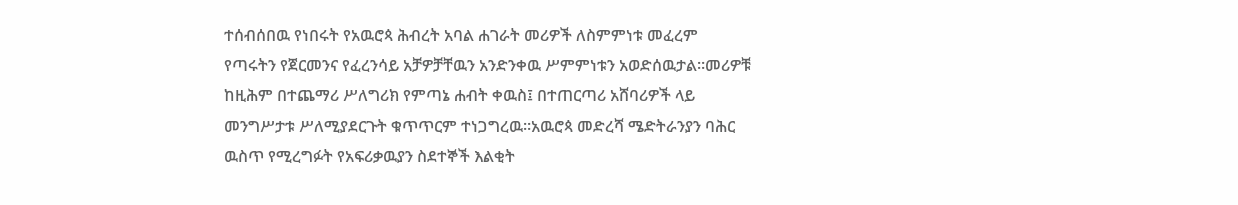ተሰብሰበዉ የነበሩት የአዉሮጳ ሕብረት አባል ሐገራት መሪዎች ለስምምነቱ መፈረም የጣሩትን የጀርመንና የፈረንሳይ አቻዎቻቸዉን አንድንቀዉ ሥምምነቱን አወድሰዉታል።መሪዎቹ ከዚሕም በተጨማሪ ሥለግሪክ የምጣኔ ሐብት ቀዉስ፤ በተጠርጣሪ አሸባሪዎች ላይ መንግሥታቱ ሥለሚያደርጉት ቁጥጥርም ተነጋግረዉ።አዉሮጳ መድረሻ ሜድትራንያን ባሕር ዉስጥ የሚረግፉት የአፍሪቃዉያን ስደተኞች እልቂት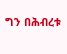ግን በሕብረቱ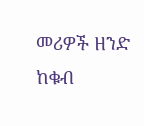መሪዎች ዘንድ ከቁብ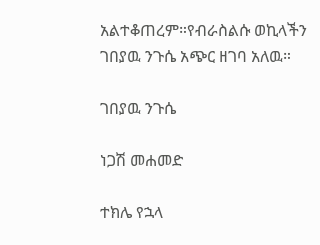አልተቆጠረም።የብራስልሱ ወኪላችን ገበያዉ ንጉሴ አጭር ዘገባ አለዉ።

ገበያዉ ንጉሴ

ነጋሽ መሐመድ

ተክሌ የኋላ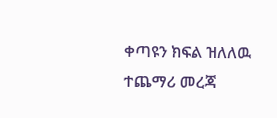ቀጣዩን ክፍል ዝለለዉ ተጨማሪ መረጃ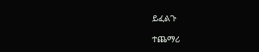ይፈልጉ

ተጨማሪ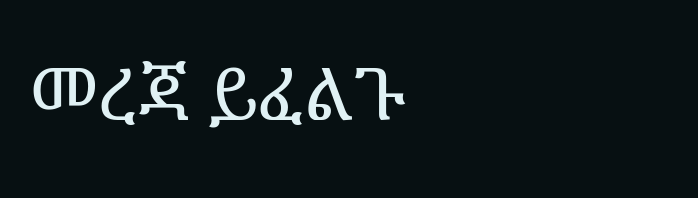መረጃ ይፈልጉ